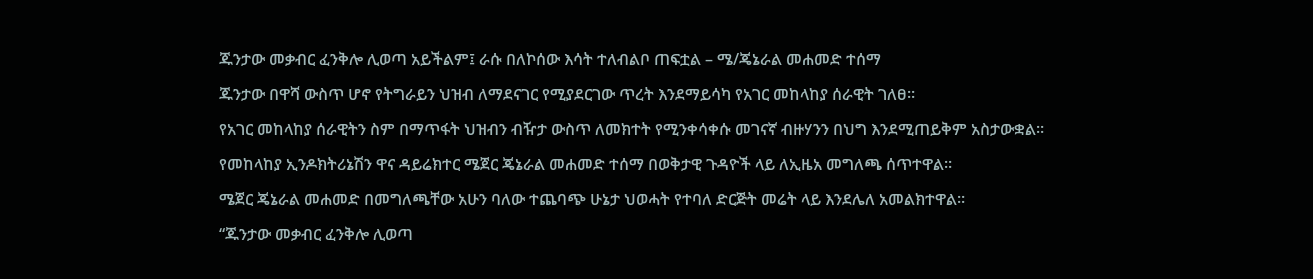ጁንታው መቃብር ፈንቅሎ ሊወጣ አይችልም፤ ራሱ በለኮሰው እሳት ተለብልቦ ጠፍቷል – ሜ/ጄኔራል መሐመድ ተሰማ

ጁንታው በዋሻ ውስጥ ሆኖ የትግራይን ህዝብ ለማደናገር የሚያደርገው ጥረት እንደማይሳካ የአገር መከላከያ ሰራዊት ገለፀ።

የአገር መከላከያ ሰራዊትን ስም በማጥፋት ህዝብን ብዥታ ውስጥ ለመክተት የሚንቀሳቀሱ መገናኛ ብዙሃንን በህግ እንደሚጠይቅም አስታውቋል።

የመከላከያ ኢንዶክትሪኔሽን ዋና ዳይሬክተር ሜጀር ጄኔራል መሐመድ ተሰማ በወቅታዊ ጉዳዮች ላይ ለኢዜአ መግለጫ ሰጥተዋል።

ሜጀር ጄኔራል መሐመድ በመግለጫቸው አሁን ባለው ተጨባጭ ሁኔታ ህወሓት የተባለ ድርጅት መሬት ላይ እንደሌለ አመልክተዋል።

“ጁንታው መቃብር ፈንቅሎ ሊወጣ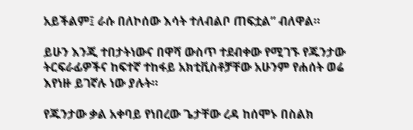አይችልም፤ ራሱ በለኮሰው እሳት ተለብልቦ ጠፍቷል” ብለዋል።

ይሁን እንጂ ተበታትነውና በዋሻ ውስጥ ተደብቀው የሚገኙ የጁንታው ትርፍራፊዎችና ከፍተኛ ተከፋይ አክቲቪስቶቻቸው አሁንም የሐሰት ወሬ እየነዙ ይገኛሉ ነው ያሉት።

የጁንታው ቃል አቀባይ የነበረው ጌታቸው ረዳ ከሰሞኑ በስልክ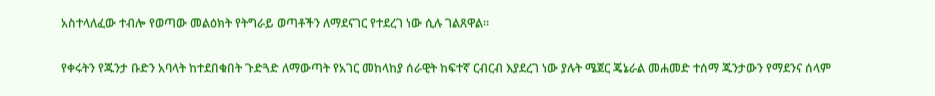አስተላለፈው ተብሎ የወጣው መልዕክት የትግራይ ወጣቶችን ለማደናገር የተደረገ ነው ሲሉ ገልጸዋል።

የቀሩትን የጁንታ ቡድን አባላት ከተደበቁበት ጉድጓድ ለማውጣት የአገር መከላከያ ሰራዊት ከፍተኛ ርብርብ እያደረገ ነው ያሉት ሜጀር ጄኔራል መሐመድ ተሰማ ጁንታውን የማደንና ሰላም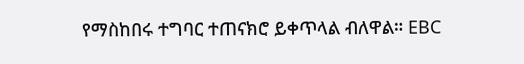የማስከበሩ ተግባር ተጠናክሮ ይቀጥላል ብለዋል። EBC